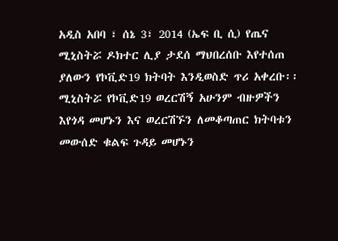አዲስ አበባ ፣ ሰኔ 3፣ 2014 (ኤፍ ቢ ሲ) የጤና ሚኒስትሯ ዶክተር ሊያ ታደሰ ማህበረሰቡ እየተሰጠ ያለውን የኮቪድ19 ክትባት እንዲወስድ ጥሪ አቀረቡ፡፡
ሚኒስትሯ የኮቪድ19 ወረርሽኝ አሁንም ብዙዎችን እየጎዳ መሆኑን እና ወረርሽኙን ለመቆጣጠር ክትባቱን መውሰድ ቁልፍ ጉዳይ መሆኑን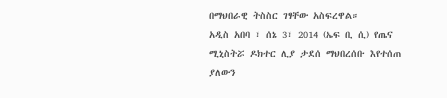በማህበራዊ ትስስር ገፃቸው አስፍረዋል።
አዲስ አበባ ፣ ሰኔ 3፣ 2014 (ኤፍ ቢ ሲ) የጤና ሚኒስትሯ ዶክተር ሊያ ታደሰ ማህበረሰቡ እየተሰጠ ያለውን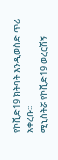የኮቪድ19 ክትባት እንዲወስድ ጥሪ አቀረቡ፡፡
ሚኒስትሯ የኮቪድ19 ወረርሽኝ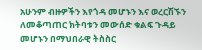አሁንም ብዙዎችን እየጎዳ መሆኑን እና ወረርሽኙን ለመቆጣጠር ክትባቱን መውሰድ ቁልፍ ጉዳይ መሆኑን በማህበራዊ ትስስር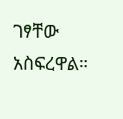ገፃቸው አስፍረዋል።